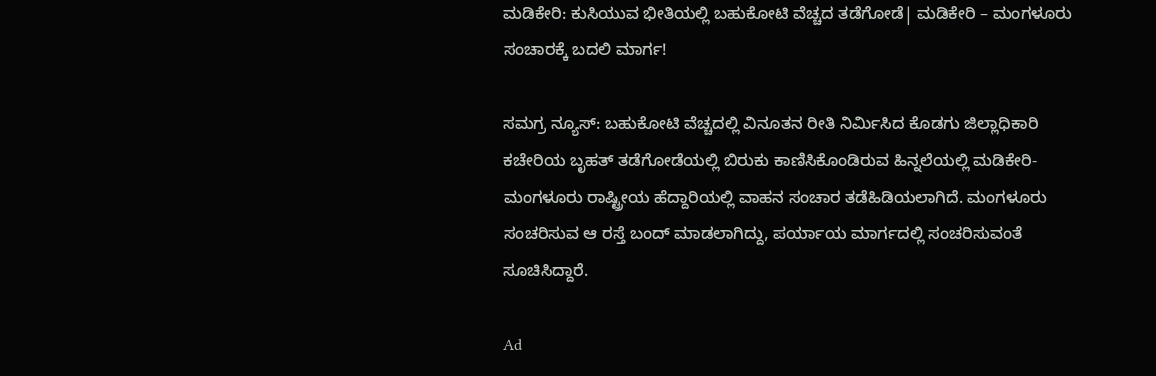ಮಡಿಕೇರಿ: ಕುಸಿಯುವ ಭೀತಿಯಲ್ಲಿ ಬಹುಕೋಟಿ ವೆಚ್ಚದ ತಡೆಗೋಡೆ| ಮಡಿಕೇರಿ – ಮಂಗಳೂರು ಸಂಚಾರಕ್ಕೆ ಬದಲಿ ಮಾರ್ಗ!

ಸಮಗ್ರ ನ್ಯೂಸ್: ಬಹುಕೋಟಿ ವೆಚ್ಚದಲ್ಲಿ ವಿನೂತನ ರೀತಿ ನಿರ್ಮಿಸಿದ ಕೊಡಗು ಜಿಲ್ಲಾಧಿಕಾರಿ ಕಚೇರಿಯ ಬೃಹತ್ ತಡೆಗೋಡೆಯಲ್ಲಿ ಬಿರುಕು ಕಾಣಿಸಿಕೊಂಡಿರುವ ಹಿನ್ನಲೆಯಲ್ಲಿ ಮಡಿಕೇರಿ- ಮಂಗಳೂರು ರಾಷ್ಟ್ರೀಯ ಹೆದ್ದಾರಿಯಲ್ಲಿ ವಾಹನ ಸಂಚಾರ ತಡೆಹಿಡಿಯಲಾಗಿದೆ. ಮಂಗಳೂರು ಸಂಚರಿಸುವ ಆ ರಸ್ತೆ ಬಂದ್ ಮಾಡಲಾಗಿದ್ದು, ಪರ್ಯಾಯ ಮಾರ್ಗದಲ್ಲಿ ಸಂಚರಿಸುವಂತೆ ಸೂಚಿಸಿದ್ದಾರೆ.

Ad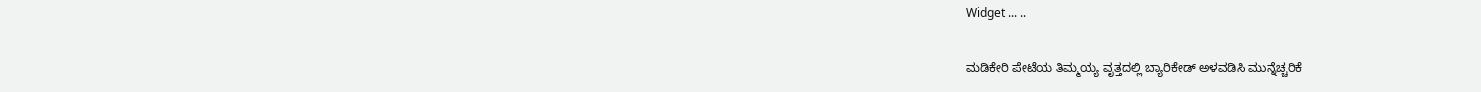Widget ... ..

ಮಡಿಕೇರಿ ಪೇಟೆಯ ತಿಮ್ಮಯ್ಯ ವೃತ್ತದಲ್ಲಿ ಬ್ಯಾರಿಕೇಡ್ ಅಳವಡಿಸಿ ಮುನ್ನೆಚ್ಚರಿಕೆ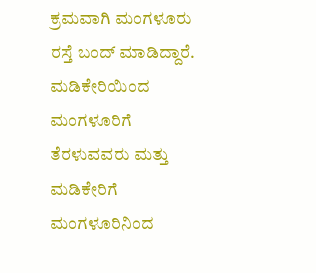ಕ್ರಮವಾಗಿ ಮಂಗಳೂರು ರಸ್ತೆ ಬಂದ್ ಮಾಡಿದ್ದಾರೆ. ಮಡಿಕೇರಿಯಿಂದ ಮಂಗಳೂರಿಗೆ ತೆರಳುವವರು ಮತ್ತು ಮಡಿಕೇರಿಗೆ ಮಂಗಳೂರಿನಿಂದ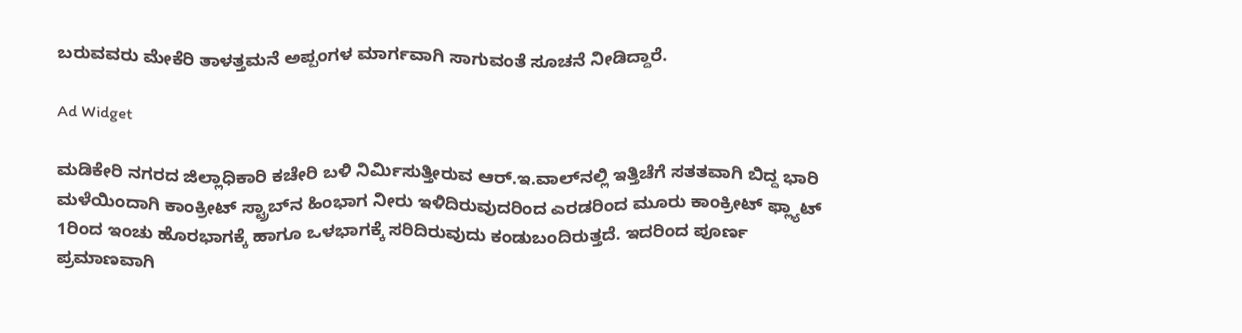ಬರುವವರು ಮೇಕೆರಿ ತಾಳತ್ತಮನೆ ಅಪ್ಪಂಗಳ ಮಾರ್ಗವಾಗಿ ಸಾಗುವಂತೆ ಸೂಚನೆ ನೀಡಿದ್ದಾರೆ.

Ad Widget

ಮಡಿಕೇರಿ ನಗರದ ಜಿಲ್ಲಾಧಿಕಾರಿ ಕಚೇರಿ ಬಳಿ ನಿರ್ಮಿಸುತ್ತೀರುವ ಆರ್.ಇ.ವಾಲ್‌ನಲ್ಲಿ ಇತ್ತಿಚೆಗೆ ಸತತವಾಗಿ ಬಿದ್ದ ಭಾರಿ ಮಳೆಯಿಂದಾಗಿ ಕಾಂಕ್ರೀಟ್ ಸ್ಟ್ರಾಬ್‌ನ ಹಿಂಭಾಗ ನೀರು ಇಳಿದಿರುವುದರಿಂದ ಎರಡರಿಂದ ಮೂರು ಕಾಂಕ್ರೀಟ್ ಫ್ಲ್ಯಾಟ್ 1ರಿಂದ ಇಂಚು ಹೊರಭಾಗಕ್ಕೆ ಹಾಗೂ ಒಳಭಾಗಕ್ಕೆ ಸರಿದಿರುವುದು ಕಂಡುಬಂದಿರುತ್ತದೆ. ಇದರಿಂದ ಪೂರ್ಣ ಪ್ರಮಾಣವಾಗಿ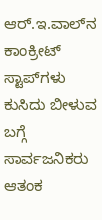ಆರ್.ಇ.ವಾಲ್‌ನ ಕಾಂಕ್ರೀಟ್ ಸ್ಟಾಪ್‌ಗಳು ಕುಸಿದು ಬೀಳುವ ಬಗ್ಗೆ ಸಾರ್ವಜನಿಕರು ಆತಂಕ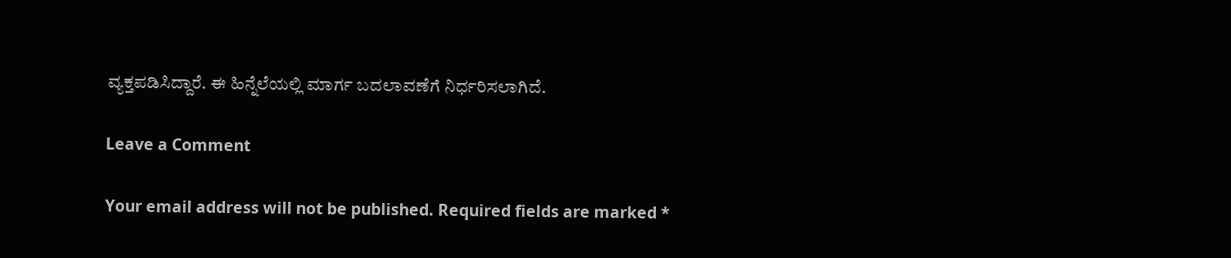ವ್ಯಕ್ತಪಡಿಸಿದ್ದಾರೆ. ಈ ಹಿನ್ನೆಲೆಯಲ್ಲಿ ಮಾರ್ಗ ಬದಲಾವಣೆಗೆ ನಿರ್ಧರಿಸಲಾಗಿದೆ.

Leave a Comment

Your email address will not be published. Required fields are marked *